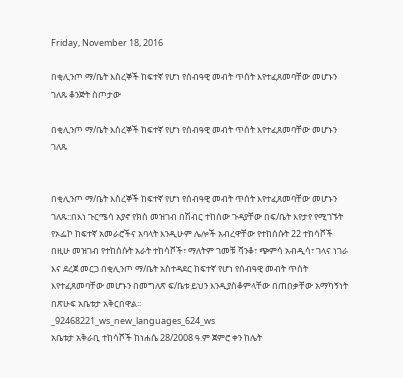Friday, November 18, 2016

በቂሊንጦ ማ/ቤት እስረኞች ከፍተኛ የሆነ የሰብዓዊ መብት ጥሰት እየተፈጸመባቸው መሆኑን ገለጹ ቆንጅት ስጦታው

በቂሊንጦ ማ/ቤት እስረኞች ከፍተኛ የሆነ የሰብዓዊ መብት ጥሰት እየተፈጸመባቸው መሆኑን ገለጹ


በቂሊንጦ ማ/ቤት እስረኞች ከፍተኛ የሆነ የሰብዓዊ መብት ጥሰት እየተፈጸመባቸው መሆኑን ገለጹ::በእነ ጉርሜሳ አያኖ የክስ መዝገብ በሽብር ተከሰው ጉዳያቸው በፍ/ቤት እየታየ የሚገኙት የኦፌኮ ከፍተኛ አመራሮችና አባላት እንዲሁም ሌሎች አብረዋቸው የተከሰሱት 22 ተከሳሾች በዚሁ መዝገብ የተከሰሱት አራት ተከሳሾች፣ ማለትም ገመቹ ሻንቆ፣ ጭምሳ አብዲሳ፣ ገላና ነገራ እና ደረጀ መርጋ በቂሊንጦ ማ/ቤት አስተዳደር ከፍተኛ የሆነ የሰብዓዊ መብት ጥሰት እየተፈጸመባቸው መሆኑን በመግለጽ ፍ/ቤቱ ይህን እንዲያስቆምላቸው በጠበቃቸው አማካኝነት በጽሁፍ አቤቱታ አቅርበዋል፡፡
_92468221_ws_new_languages_624_ws
አቤቱታ አቅራቢ ተከሳሾች ከነሐሴ 28/2008 ዓ.ም ጀምሮ ቀን ከሌት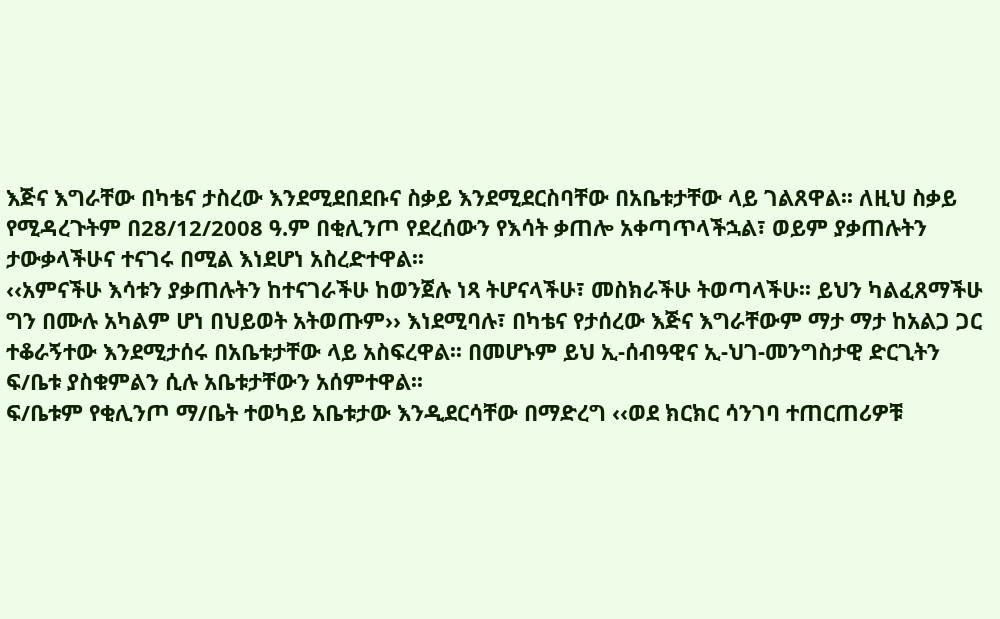እጅና እግራቸው በካቴና ታስረው እንደሚደበደቡና ስቃይ እንደሚደርስባቸው በአቤቱታቸው ላይ ገልጸዋል፡፡ ለዚህ ስቃይ የሚዳረጉትም በ28/12/2008 ዓ.ም በቂሊንጦ የደረሰውን የእሳት ቃጠሎ አቀጣጥላችኋል፣ ወይም ያቃጠሉትን ታውቃላችሁና ተናገሩ በሚል እነደሆነ አስረድተዋል፡፡
‹‹አምናችሁ እሳቱን ያቃጠሉትን ከተናገራችሁ ከወንጀሉ ነጻ ትሆናላችሁ፣ መስክራችሁ ትወጣላችሁ፡፡ ይህን ካልፈጸማችሁ ግን በሙሉ አካልም ሆነ በህይወት አትወጡም›› እነደሚባሉ፣ በካቴና የታሰረው እጅና እግራቸውም ማታ ማታ ከአልጋ ጋር ተቆራኝተው እንደሚታሰሩ በአቤቱታቸው ላይ አስፍረዋል፡፡ በመሆኑም ይህ ኢ-ሰብዓዊና ኢ-ህገ-መንግስታዊ ድርጊትን ፍ/ቤቱ ያስቁምልን ሲሉ አቤቱታቸውን አሰምተዋል፡፡
ፍ/ቤቱም የቂሊንጦ ማ/ቤት ተወካይ አቤቱታው እንዲደርሳቸው በማድረግ ‹‹ወደ ክርክር ሳንገባ ተጠርጠሪዎቹ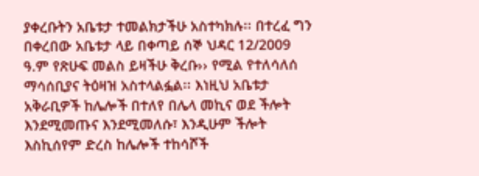ያቀረቡትን አቤቱታ ተመልክታችሁ አስተካክሉ፡፡ በተረፈ ግን በቀረበው አቤቱታ ላይ በቀጣይ ሰኞ ህዳር 12/2009 ዓ.ም የጽሁፍ መልስ ይዛችሁ ቅረቡ›› የሚል የተለሳለሰ ማሳሰቢያና ትዕዛዝ አስተላልፏል፡፡ እነዚህ አቤቱታ አቅራቢዎች ከሌሎች በተለየ በሌላ መኪና ወደ ችሎት እንደሚመጡና እንደሚመለሱ፣ እንዲሁም ችሎት እስኪሰየም ድረስ ከሌሎች ተከሳሾች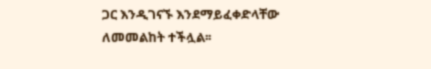ጋር እንዲገናኙ እንደማይፈቀድላቸው ለመመልከት ተችሏል፡፡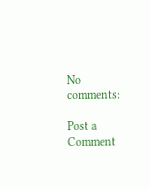No comments:

Post a Comment